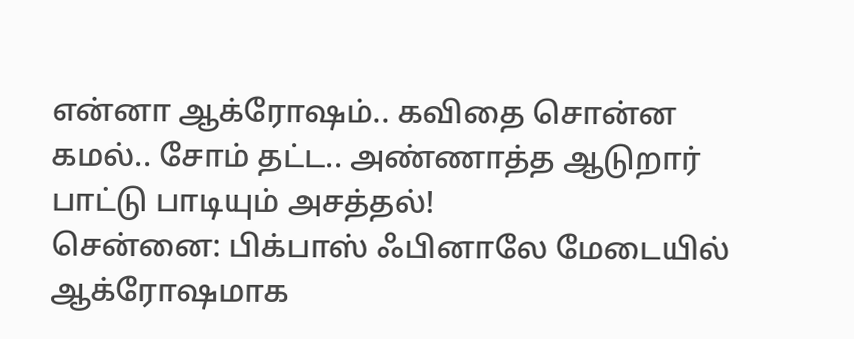என்னா ஆக்ரோஷம்.. கவிதை சொன்ன கமல்.. சோம் தட்ட.. அண்ணாத்த ஆடுறார் பாட்டு பாடியும் அசத்தல்!
சென்னை: பிக்பாஸ் ஃபினாலே மேடையில் ஆக்ரோஷமாக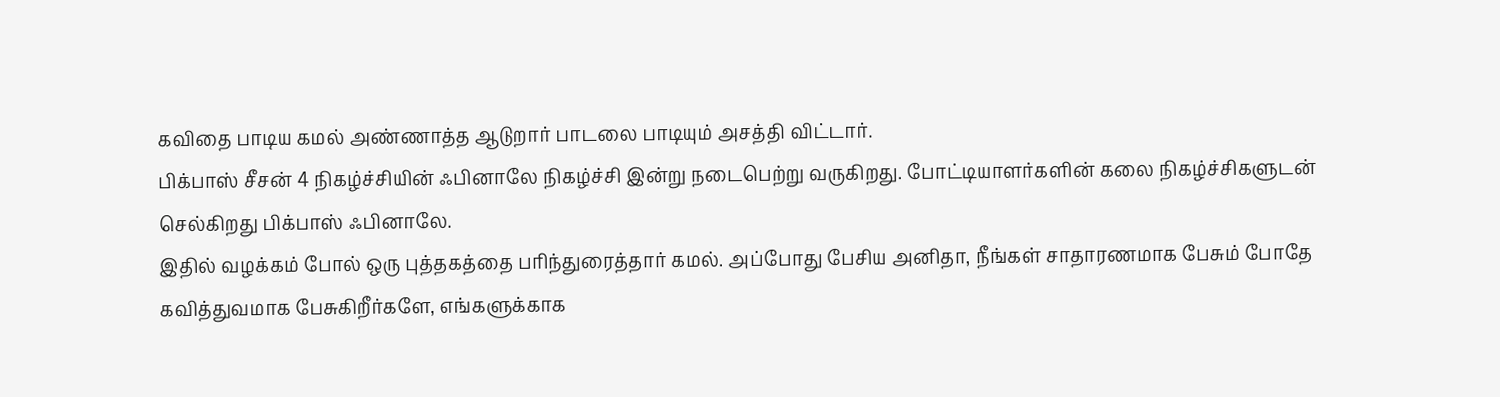கவிதை பாடிய கமல் அண்ணாத்த ஆடுறார் பாடலை பாடியும் அசத்தி விட்டார்.
பிக்பாஸ் சீசன் 4 நிகழ்ச்சியின் ஃபினாலே நிகழ்ச்சி இன்று நடைபெற்று வருகிறது. போட்டியாளர்களின் கலை நிகழ்ச்சிகளுடன் செல்கிறது பிக்பாஸ் ஃபினாலே.
இதில் வழக்கம் போல் ஒரு புத்தகத்தை பரிந்துரைத்தார் கமல். அப்போது பேசிய அனிதா, நீங்கள் சாதாரணமாக பேசும் போதே கவித்துவமாக பேசுகிறீர்களே, எங்களுக்காக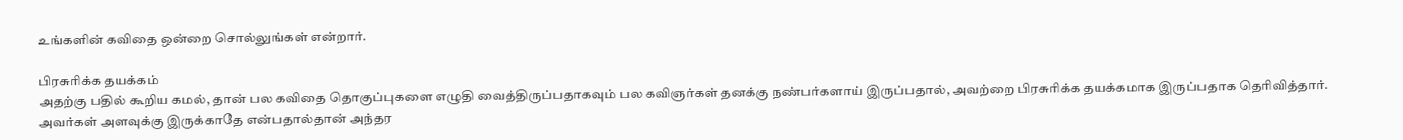உங்களின் கவிதை ஒன்றை சொல்லுங்கள் என்றார்.

பிரசுரிக்க தயக்கம்
அதற்கு பதில் கூறிய கமல், தான் பல கவிதை தொகுப்புகளை எழுதி வைத்திருப்பதாகவும் பல கவிஞர்கள் தனக்கு நண்பர்களாய் இருப்பதால், அவற்றை பிரசுரிக்க தயக்கமாக இருப்பதாக தெரிவித்தார். அவர்கள் அளவுக்கு இருக்காதே என்பதால்தான் அந்தர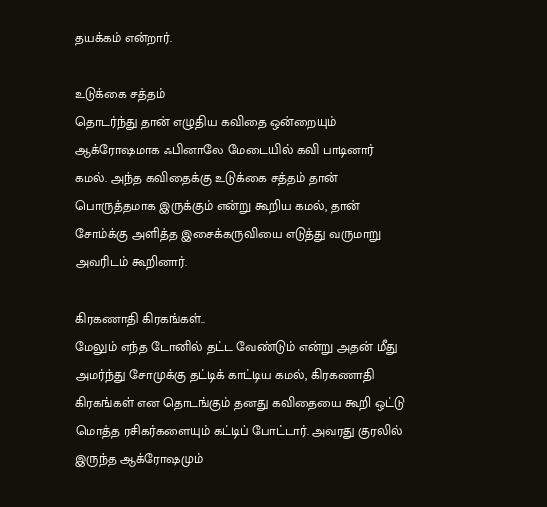தயக்கம் என்றார்.

உடுக்கை சத்தம்
தொடர்ந்து தான் எழுதிய கவிதை ஒன்றையும் ஆக்ரோஷமாக ஃபினாலே மேடையில் கவி பாடினார் கமல். அந்த கவிதைக்கு உடுக்கை சத்தம் தான் பொருத்தமாக இருக்கும் என்று கூறிய கமல், தான் சோம்க்கு அளித்த இசைக்கருவியை எடுத்து வருமாறு அவரிடம் கூறினார்.

கிரகணாதி கிரகங்கள்..
மேலும் எந்த டோனில் தட்ட வேண்டும் என்று அதன் மீது அமர்ந்து சோமுக்கு தட்டிக் காட்டிய கமல், கிரகணாதி கிரகங்கள் என தொடங்கும் தனது கவிதையை கூறி ஒட்டு மொத்த ரசிகர்களையும் கட்டிப் போட்டார். அவரது குரலில் இருந்த ஆக்ரோஷமும்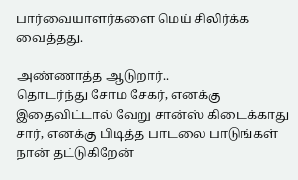பார்வையாளர்களை மெய் சிலிர்க்க வைத்தது.

அண்ணாத்த ஆடுறார்..
தொடர்ந்து சோம சேகர், எனக்கு இதைவிட்டால் வேறு சான்ஸ் கிடைக்காது சார், எனக்கு பிடித்த பாடலை பாடுங்கள் நான் தட்டுகிறேன்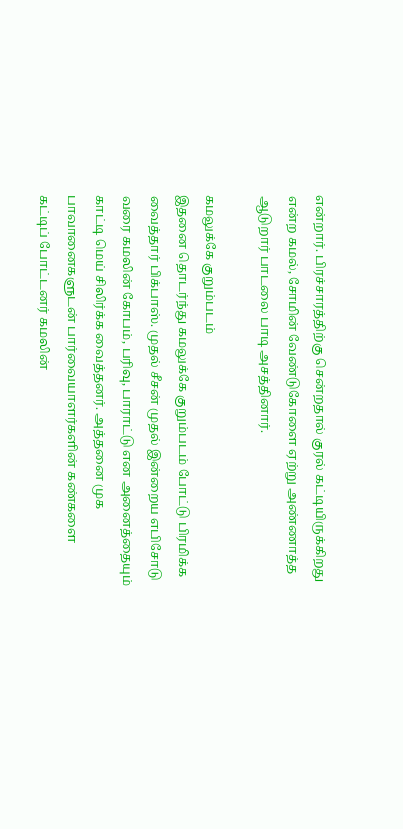என்றார். பிரச்சாரத்திற்கு சென்றதால் குரல் கட்டியிருக்கிறது என்ற கமல், சோமின் வேண்டுகோளை ஏற்று அண்ணாத்த ஆடுறார் பாடலை பாடி அசத்தினார்.

கமலுக்கே குறும்படம்
இதனை தொடர்ந்து கமலுக்கே குறும்படம் போட்டு பிரமிக்க வைத்தார் பிக்பாஸ். முதல் சீசன் முதல் இன்றைய எபிசோடு வரை கமலின் கோபம், பரிவு, பாராட்டு என அனைத்தையும் காட்டி மெய் சிலிர்க்க வைத்தனர். அத்தனை முக பாவானைகளுடன் பார்வையாளர்களின் கண்களை கட்டிப் போட்டனர் கமலின்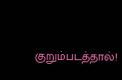குறும்படத்தால்!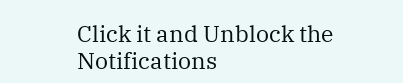Click it and Unblock the Notifications